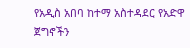የአዲስ አበባ ከተማ አስተዳደር የአድዋ ጀግኖችን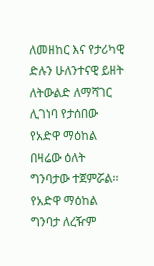ለመዘከር እና የታሪካዊ ድሉን ሁለንተናዊ ይዘት ለትውልድ ለማሻገር ሊገነባ የታሰበው የአድዋ ማዕከል በዛሬው ዕለት ግንባታው ተጀምሯል፡፡
የአድዋ ማዕከል ግንባታ ለረዥም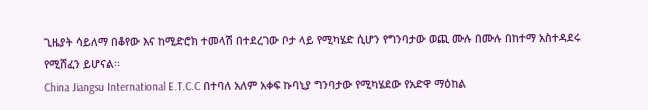ጊዜያት ሳይለማ በቆየው እና ከሚድሮክ ተመላሽ በተደረገው ቦታ ላይ የሚካሄድ ሲሆን የግንባታው ወጪ ሙሉ በሙሉ በከተማ አስተዳደሩ የሚሸፈን ይሆናል፡፡
China Jiangsu International E.T.C.C በተባለ አለም አቀፍ ኩባኒያ ግንባታው የሚካሄደው የአድዋ ማዕከል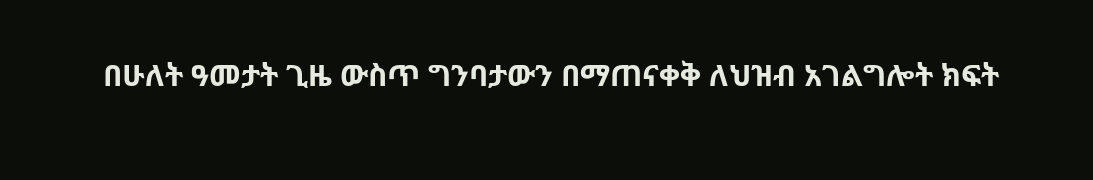በሁለት ዓመታት ጊዜ ውስጥ ግንባታውን በማጠናቀቅ ለህዝብ አገልግሎት ክፍት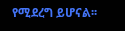የሚደረግ ይሆናል፡፡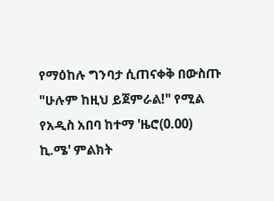የማዕከሉ ግንባታ ሲጠናቀቅ በውስጡ "ሁሉም ከዚህ ይጀምራል!" የሚል የአዲስ አበባ ከተማ 'ዜሮ(0.00) ኪ.ሜ' ምልክት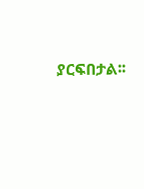ያርፍበታል፡፡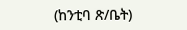(ከንቲባ ጽ/ቤት)